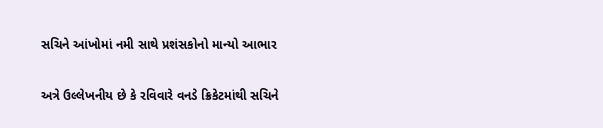સચિને આંખોમાં નમી સાથે પ્રશંસકોનો માન્યો આભાર

અત્રે ઉલ્લેખનીય છે કે રવિવારે વનડે ક્રિકેટમાંથી સચિને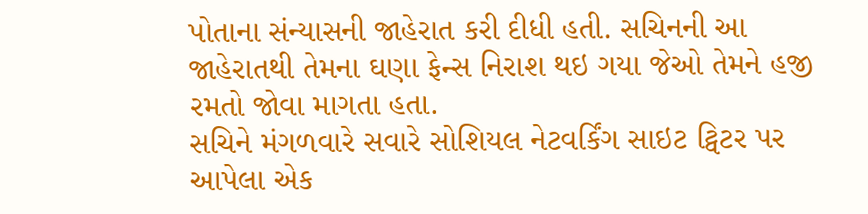પોતાના સંન્યાસની જાહેરાત કરી દીધી હતી. સચિનની આ જાહેરાતથી તેમના ઘણા ફેન્સ નિરાશ થઇ ગયા જેઓ તેમને હજી રમતો જોવા માગતા હતા.
સચિને મંગળવારે સવારે સોશિયલ નેટવર્કિંગ સાઇટ ટ્વિટર પર આપેલા એક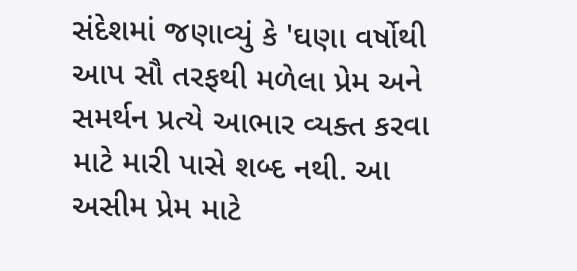સંદેશમાં જણાવ્યું કે 'ઘણા વર્ષોથી આપ સૌ તરફથી મળેલા પ્રેમ અને સમર્થન પ્રત્યે આભાર વ્યક્ત કરવા માટે મારી પાસે શબ્દ નથી. આ અસીમ પ્રેમ માટે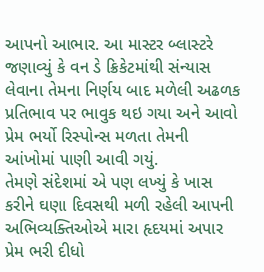આપનો આભાર. આ માસ્ટર બ્લાસ્ટરે જણાવ્યું કે વન ડે ક્રિકેટમાંથી સંન્યાસ લેવાના તેમના નિર્ણય બાદ મળેલી અઢળક પ્રતિભાવ પર ભાવુક થઇ ગયા અને આવો પ્રેમ ભર્યો રિસ્પોન્સ મળતા તેમની આંખોમાં પાણી આવી ગયું.
તેમણે સંદેશમાં એ પણ લખ્યું કે ખાસ કરીને ઘણા દિવસથી મળી રહેલી આપની અભિવ્યક્તિઓએ મારા હૃદયમાં અપાર પ્રેમ ભરી દીધો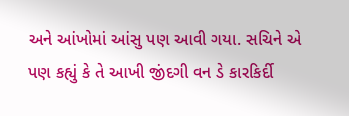અને આંખોમાં આંસુ પણ આવી ગયા. સચિને એ પણ કહ્યું કે તે આખી જીંદગી વન ડે કારકિર્દી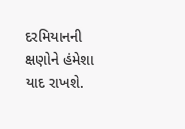દરમિયાનની ક્ષણોને હંમેશા યાદ રાખશે.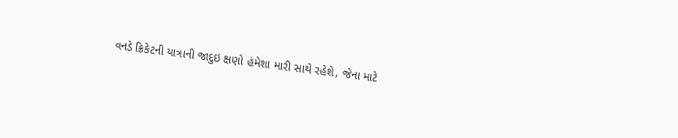વનડે ક્રિકેટની યાત્રાની જાદુઇ ક્ષણો હંમેશા મારી સાથે રહેશે, જેના માટે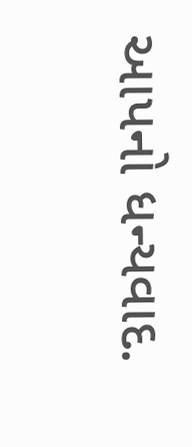આપનો ધન્યવાદ.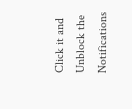Click it and Unblock the Notifications